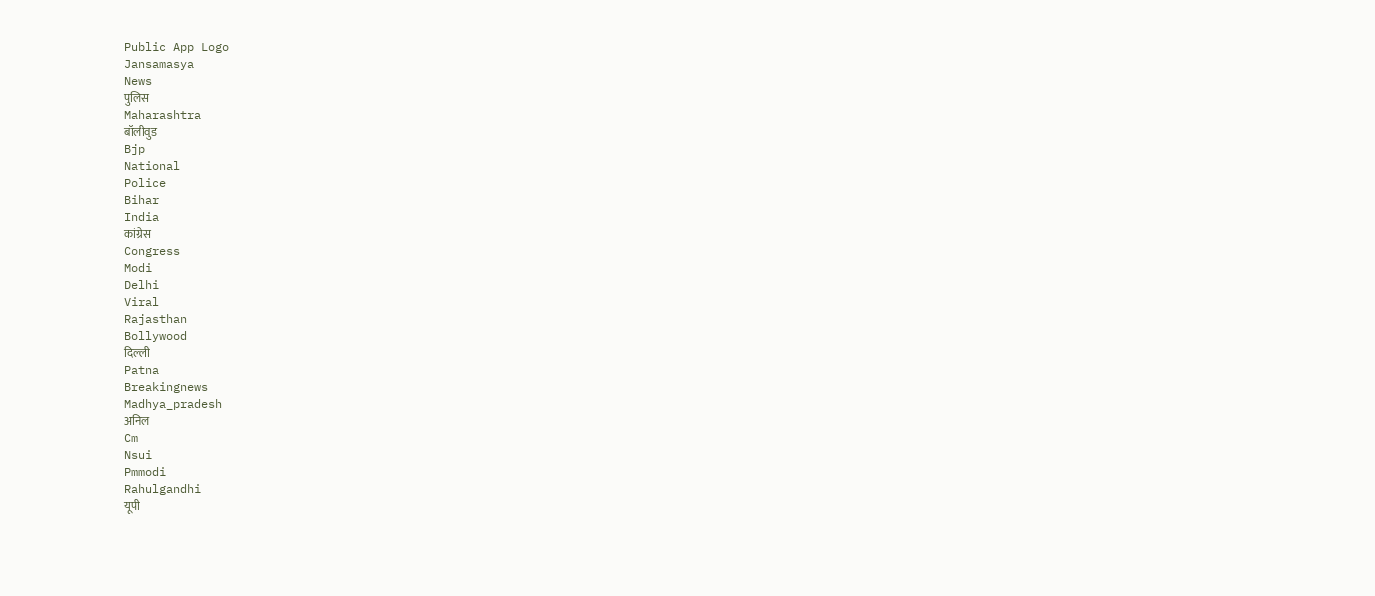Public App Logo
Jansamasya
News
पुलिस
Maharashtra
बॉलीवुड
Bjp
National
Police
Bihar
India
कांग्रेस
Congress
Modi
Delhi
Viral
Rajasthan
Bollywood
दिल्ली
Patna
Breakingnews
Madhya_pradesh
अनिल
Cm
Nsui
Pmmodi
Rahulgandhi
यूपी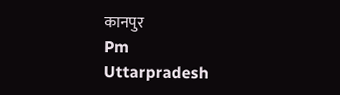कानपुर
Pm
Uttarpradesh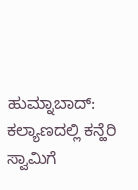ಹುಮ್ನಾಬಾದ್: ಕಲ್ಯಾಣದಲ್ಲಿ ಕನ್ಹೆರಿ ಸ್ವಾಮಿಗೆ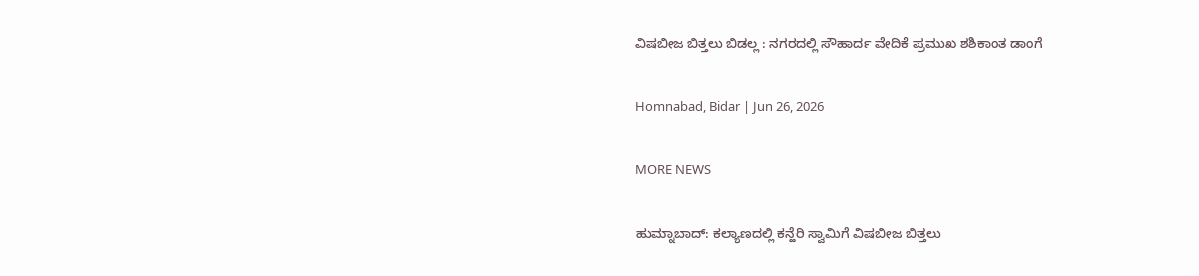ವಿಷಬೀಜ ಬಿತ್ತಲು ಬಿಡಲ್ಲ : ನಗರದಲ್ಲಿ ಸೌಹಾರ್ದ ವೇದಿಕೆ ಪ್ರಮುಖ ಶಶಿಕಾಂತ ಡಾಂಗೆ

Homnabad, Bidar | Jun 26, 2026

MORE NEWS

ಹುಮ್ನಾಬಾದ್: ಕಲ್ಯಾಣದಲ್ಲಿ ಕನ್ಹೆರಿ ಸ್ವಾಮಿಗೆ ವಿಷಬೀಜ ಬಿತ್ತಲು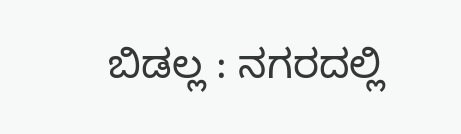ಬಿಡಲ್ಲ : ನಗರದಲ್ಲಿ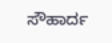ಸೌಹಾರ್ದ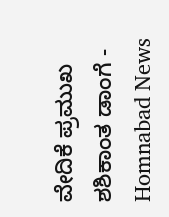ವೇದಿಕೆ ಪ್ರಮುಖ ಶಶಿಕಾಂತ ಡಾಂಗೆ - Homnabad News